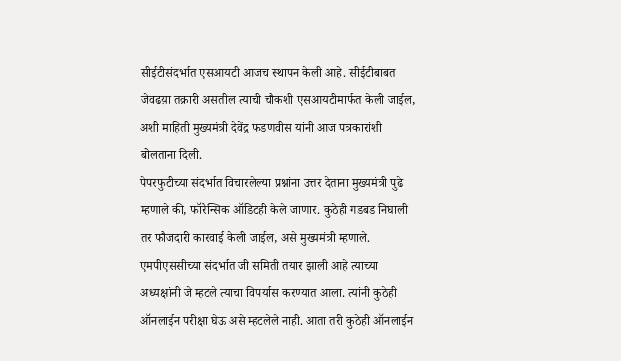सीईटीसंदर्भात एसआयटी आजच स्थापन केली आहे. सीईटीबाबत जेवढय़ा तक्रारी असतील त्याची चौकशी एसआयटीमार्फत केली जाईल, अशी माहिती मुख्यमंत्री देवेंद्र फडणवीस यांनी आज पत्रकारांशी बोलताना दिली.
पेपरफुटीच्या संदर्भात विचारलेल्या प्रश्नांना उत्तर देताना मुख्यमंत्री पुढे म्हणाले की, फॉरेन्सिक ऑडिटही केले जाणार. कुठेही गडबड निघाली तर फौजदारी कारवाई केली जाईल, असे मुख्यमंत्री म्हणाले. एमपीएससीच्या संदर्भात जी समिती तयार झाली आहे त्याच्या अध्यक्षांनी जे म्हटले त्याचा विपर्यास करण्यात आला. त्यांनी कुठेही ऑनलाईन परीक्षा घेऊ असे म्हटलेले नाही. आता तरी कुठेही ऑनलाईन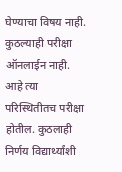घेण्याचा विषय नाही. कुठल्याही परीक्षा ऑनलाईन नाही. आहे त्या परिस्थितीतच परीक्षा होतील. कुठलाही निर्णय विद्यार्थ्यांशी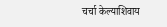चर्चा केल्याशिवाय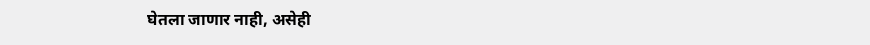घेतला जाणार नाही, असेही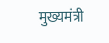मुख्यमंत्री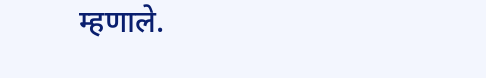म्हणाले.